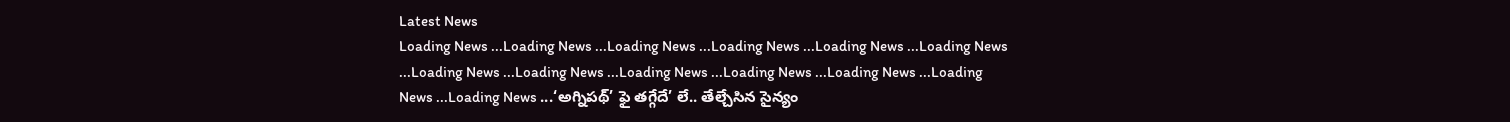Latest News
Loading News ...Loading News ...Loading News ...Loading News ...Loading News ...Loading News ...Loading News ...Loading News ...Loading News ...Loading News ...Loading News ...Loading News ...Loading News ...‘అగ్నిపథ్’ ఫై తగ్గేదే’ లే.. తేల్చేసిన సైన్యం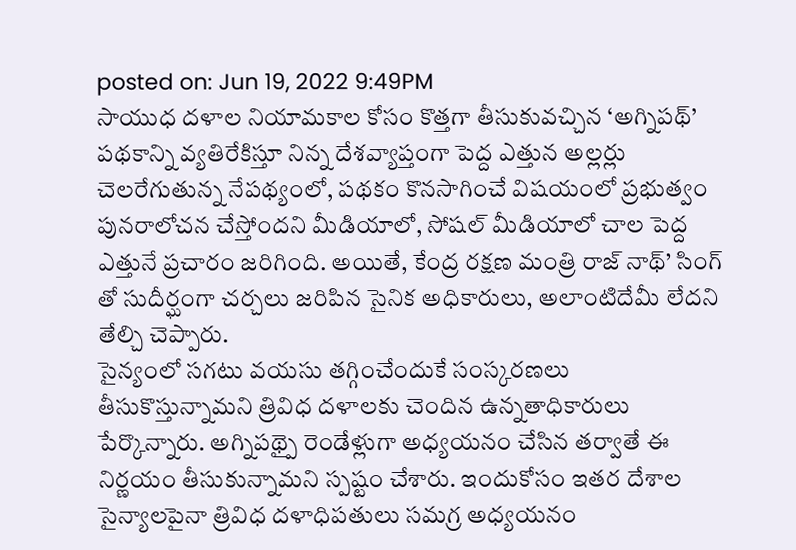posted on: Jun 19, 2022 9:49PM
సాయుధ దళాల నియామకాల కోసం కొత్తగా తీసుకువచ్చిన ‘అగ్నిపథ్’ పథకాన్ని వ్యతిరేకిస్తూ నిన్న దేశవ్యాప్తంగా పెద్ద ఎత్తున అల్లర్లు చెలరేగుతున్న నేపథ్యంలో, పథకం కొనసాగించే విషయంలో ప్రభుత్వం పునరాలోచన చేస్తోందని మీడియాలో, సోషల్ మీడియాలో చాల పెద్ద ఎత్తునే ప్రచారం జరిగింది. అయితే, కేంద్ర రక్షణ మంత్రి రాజ్ నాథ్’ సింగ్ తో సుదీర్ఘంగా చర్చలు జరిపిన సైనిక అధికారులు, అలాంటిదేమీ లేదని తేల్చి చెప్పారు.
సైన్యంలో సగటు వయసు తగ్గించేందుకే సంస్కరణలు తీసుకొస్తున్నామని త్రివిధ దళాలకు చెందిన ఉన్నతాధికారులు పేర్కొన్నారు. అగ్నిపథ్పై రెండేళ్లుగా అధ్యయనం చేసిన తర్వాతే ఈ నిర్ణయం తీసుకున్నామని స్పష్టం చేశారు. ఇందుకోసం ఇతర దేశాల సైన్యాలపైనా త్రివిధ దళాధిపతులు సమగ్ర అధ్యయనం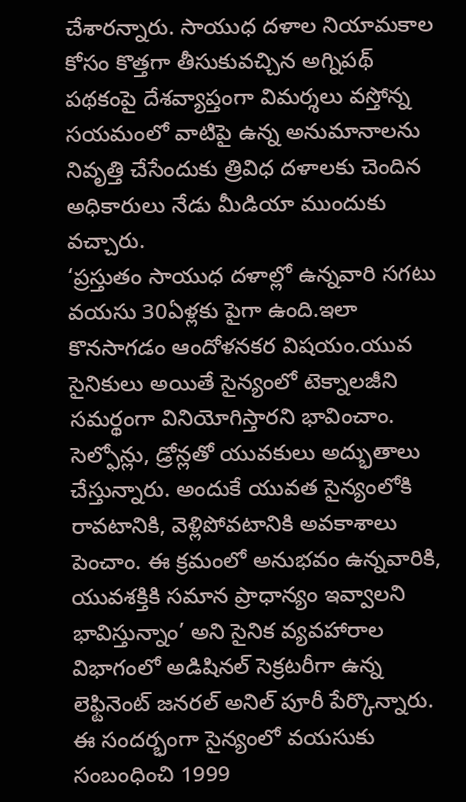చేశారన్నారు. సాయుధ దళాల నియామకాల కోసం కొత్తగా తీసుకువచ్చిన అగ్నిపథ్ పథకంపై దేశవ్యాప్తంగా విమర్శలు వస్తోన్న సయమంలో వాటిపై ఉన్న అనుమానాలను నివృత్తి చేసేందుకు త్రివిధ దళాలకు చెందిన అధికారులు నేడు మీడియా ముందుకు వచ్చారు.
‘ప్రస్తుతం సాయుధ దళాల్లో ఉన్నవారి సగటు వయసు 30ఏళ్లకు పైగా ఉంది.ఇలా కొనసాగడం ఆందోళనకర విషయం.యువ సైనికులు అయితే సైన్యంలో టెక్నాలజీని సమర్థంగా వినియోగిస్తారని భావించాం. సెల్ఫోన్లు, డ్రోన్లతో యువకులు అద్భుతాలు చేస్తున్నారు. అందుకే యువత సైన్యంలోకి రావటానికి, వెళ్లిపోవటానికి అవకాశాలు పెంచాం. ఈ క్రమంలో అనుభవం ఉన్నవారికి, యువశక్తికి సమాన ప్రాధాన్యం ఇవ్వాలని భావిస్తున్నాం’ అని సైనిక వ్యవహారాల విభాగంలో అడిషినల్ సెక్రటరీగా ఉన్న లెఫ్టినెంట్ జనరల్ అనిల్ పూరీ పేర్కొన్నారు. ఈ సందర్భంగా సైన్యంలో వయసుకు సంబంధించి 1999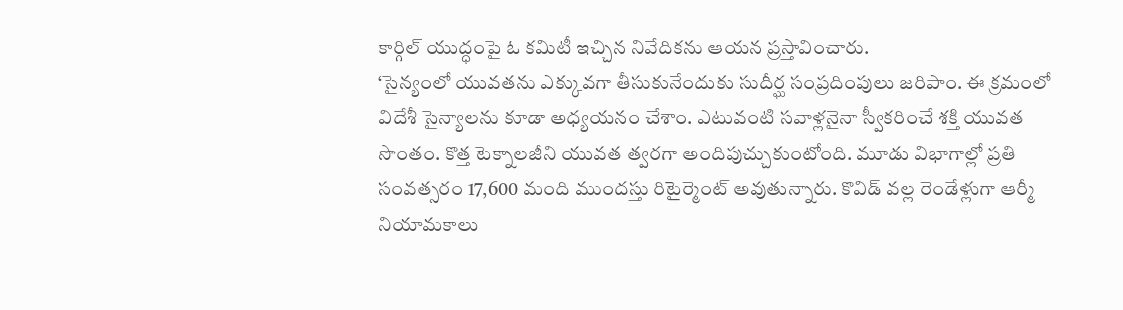కార్గిల్ యుద్ధంపై ఓ కమిటీ ఇచ్చిన నివేదికను ఆయన ప్రస్తావించారు.
‘సైన్యంలో యువతను ఎక్కువగా తీసుకునేందుకు సుదీర్ఘ సంప్రదింపులు జరిపాం. ఈ క్రమంలో విదేశీ సైన్యాలను కూడా అధ్యయనం చేశాం. ఎటువంటి సవాళ్లనైనా స్వీకరించే శక్తి యువత సొంతం. కొత్త టెక్నాలజీని యువత త్వరగా అందిపుచ్చుకుంటోంది. మూడు విభాగాల్లో ప్రతి సంవత్సరం 17,600 మంది ముందస్తు రిటైర్మెంట్ అవుతున్నారు. కొవిడ్ వల్ల రెండేళ్లుగా ఆర్మీ నియామకాలు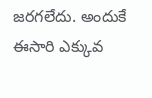జరగలేదు. అందుకే ఈసారి ఎక్కువ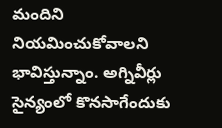మందిని నియమించుకోవాలని భావిస్తున్నాం. అగ్నివీర్లు సైన్యంలో కొనసాగేందుకు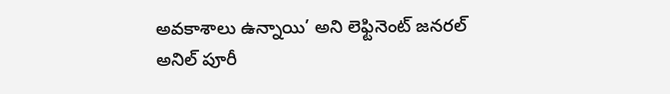అవకాశాలు ఉన్నాయి’ అని లెఫ్టినెంట్ జనరల్ అనిల్ పూరీ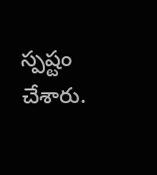స్పష్టం చేశారు.